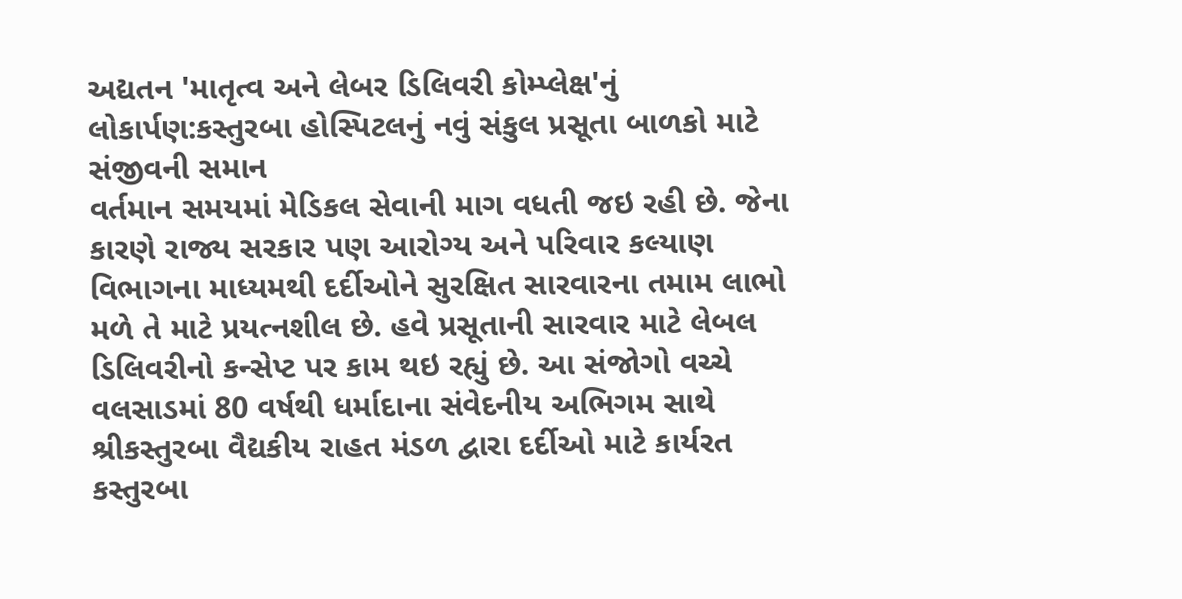અદ્યતન 'માતૃત્વ અને લેબર ડિલિવરી કોમ્પ્લેક્ષ'નું લોકાર્પણ:કસ્તુરબા હોસ્પિટલનું નવું સંકુલ પ્રસૂતા બાળકો માટે સંજીવની સમાન
વર્તમાન સમયમાં મેડિકલ સેવાની માગ વધતી જઇ રહી છે. જેના કારણે રાજ્ય સરકાર પણ આરોગ્ય અને પરિવાર કલ્યાણ વિભાગના માધ્યમથી દર્દીઓને સુરક્ષિત સારવારના તમામ લાભો મળે તે માટે પ્રયત્નશીલ છે. હવે પ્રસૂતાની સારવાર માટે લેબલ ડિલિવરીનો કન્સેપ્ટ પર કામ થઇ રહ્યું છે. આ સંજોગો વચ્ચે વલસાડમાં 80 વર્ષથી ધર્માદાના સંવેદનીય અભિગમ સાથે શ્રીકસ્તુરબા વૈદ્યકીય રાહત મંડળ દ્વારા દર્દીઓ માટે કાર્યરત કસ્તુરબા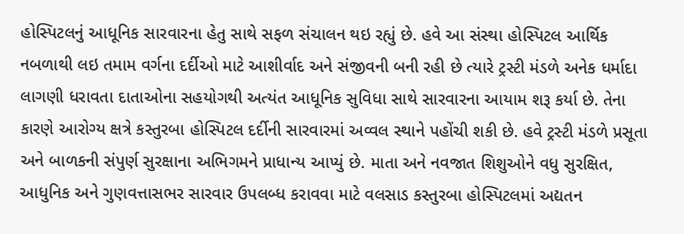હોસ્પિટલનું આધૂનિક સારવારના હેતુ સાથે સફળ સંચાલન થઇ રહ્યું છે. હવે આ સંસ્થા હોસ્પિટલ આર્થિક નબળાથી લઇ તમામ વર્ગના દર્દીઓ માટે આશીર્વાદ અને સંજીવની બની રહી છે ત્યારે ટ્રસ્ટી મંડળે અનેક ધર્માદા લાગણી ધરાવતા દાતાઓના સહયોગથી અત્યંત આધૂનિક સુવિધા સાથે સારવારના આયામ શરૂ કર્યા છે. તેના કારણે આરોગ્ય ક્ષત્રે કસ્તુરબા હોસ્પિટલ દર્દીની સારવારમાં અવ્વલ સ્થાને પહોંચી શકી છે. હવે ટ્રસ્ટી મંડળે પ્રસૂતા અને બાળકની સંપુર્ણ સુરક્ષાના અભિગમને પ્રાધાન્ય આપ્યું છે. માતા અને નવજાત શિશુઓને વધુ સુરક્ષિત, આધુનિક અને ગુણવત્તાસભર સારવાર ઉપલબ્ધ કરાવવા માટે વલસાડ કસ્તુરબા હોસ્પિટલમાં અદ્યતન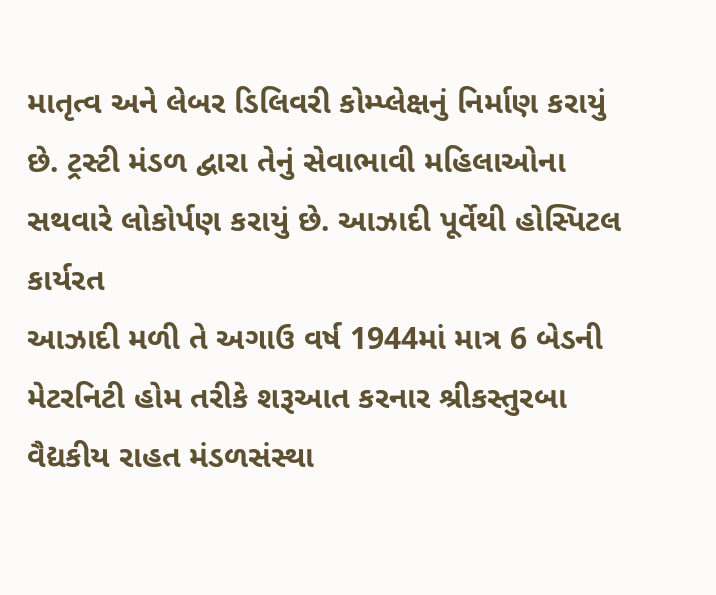માતૃત્વ અને લેબર ડિલિવરી કોમ્પ્લેક્ષનું નિર્માણ કરાયું છે. ટ્રસ્ટી મંડળ દ્વારા તેનું સેવાભાવી મહિલાઓના સથવારે લોકોર્પણ કરાયું છે. આઝાદી પૂર્વેથી હોસ્પિટલ કાર્યરત
આઝાદી મળી તે અગાઉ વર્ષ 1944માં માત્ર 6 બેડની મેટરનિટી હોમ તરીકે શરૂઆત કરનાર શ્રીકસ્તુરબા વૈદ્યકીય રાહત મંડળસંસ્થા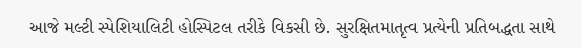આજે મલ્ટી સ્પેશિયાલિટી હોસ્પિટલ તરીકે વિકસી છે. સુરક્ષિતમાતૃત્વ પ્રત્યેની પ્રતિબદ્ધતા સાથે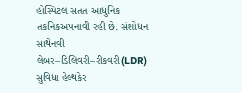હોસ્પિટલ સતત આધુનિક તકનિકઅપનાવી રહી છે. સંશોધન સાથેનવી લેબર–ડિલિવરી–રીકવરી(LDR) સુવિધા હેલ્થકેર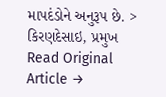માપદંડોને અનુરૂપ છે. > કિરણદેસાઇ, પ્રમુખ
Read Original Article →